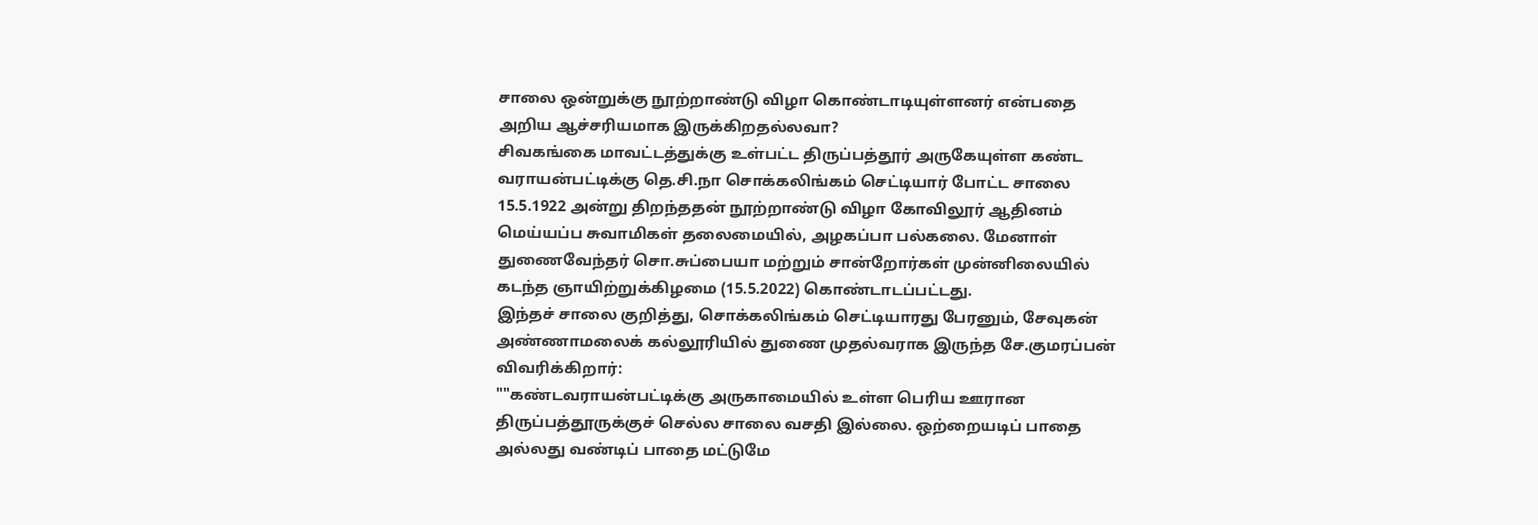சாலை ஒன்றுக்கு நூற்றாண்டு விழா கொண்டாடியுள்ளனர் என்பதை அறிய ஆச்சரியமாக இருக்கிறதல்லவா?
சிவகங்கை மாவட்டத்துக்கு உள்பட்ட திருப்பத்தூர் அருகேயுள்ள கண்ட வராயன்பட்டிக்கு தெ.சி.நா சொக்கலிங்கம் செட்டியார் போட்ட சாலை 15.5.1922 அன்று திறந்ததன் நூற்றாண்டு விழா கோவிலூர் ஆதினம் மெய்யப்ப சுவாமிகள் தலைமையில், அழகப்பா பல்கலை. மேனாள் துணைவேந்தர் சொ.சுப்பையா மற்றும் சான்றோர்கள் முன்னிலையில் கடந்த ஞாயிற்றுக்கிழமை (15.5.2022) கொண்டாடப்பட்டது.
இந்தச் சாலை குறித்து, சொக்கலிங்கம் செட்டியாரது பேரனும், சேவுகன் அண்ணாமலைக் கல்லூரியில் துணை முதல்வராக இருந்த சே.குமரப்பன் விவரிக்கிறார்:
""கண்டவராயன்பட்டிக்கு அருகாமையில் உள்ள பெரிய ஊரான திருப்பத்தூருக்குச் செல்ல சாலை வசதி இல்லை. ஒற்றையடிப் பாதை அல்லது வண்டிப் பாதை மட்டுமே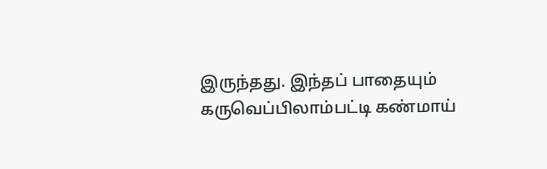இருந்தது. இந்தப் பாதையும் கருவெப்பிலாம்பட்டி கண்மாய்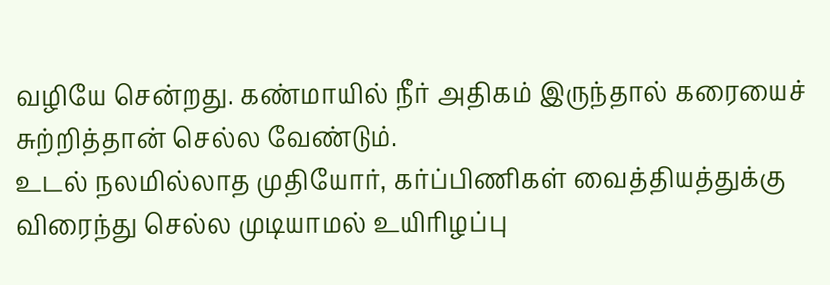வழியே சென்றது. கண்மாயில் நீர் அதிகம் இருந்தால் கரையைச் சுற்றித்தான் செல்ல வேண்டும்.
உடல் நலமில்லாத முதியோர், கர்ப்பிணிகள் வைத்தியத்துக்கு விரைந்து செல்ல முடியாமல் உயிரிழப்பு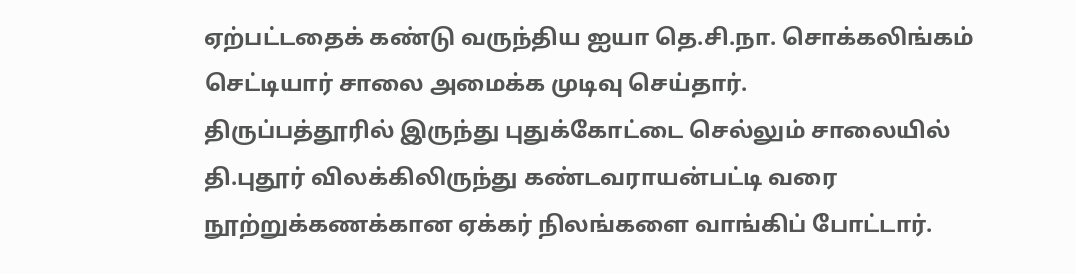ஏற்பட்டதைக் கண்டு வருந்திய ஐயா தெ.சி.நா. சொக்கலிங்கம் செட்டியார் சாலை அமைக்க முடிவு செய்தார்.
திருப்பத்தூரில் இருந்து புதுக்கோட்டை செல்லும் சாலையில் தி.புதூர் விலக்கிலிருந்து கண்டவராயன்பட்டி வரை நூற்றுக்கணக்கான ஏக்கர் நிலங்களை வாங்கிப் போட்டார்.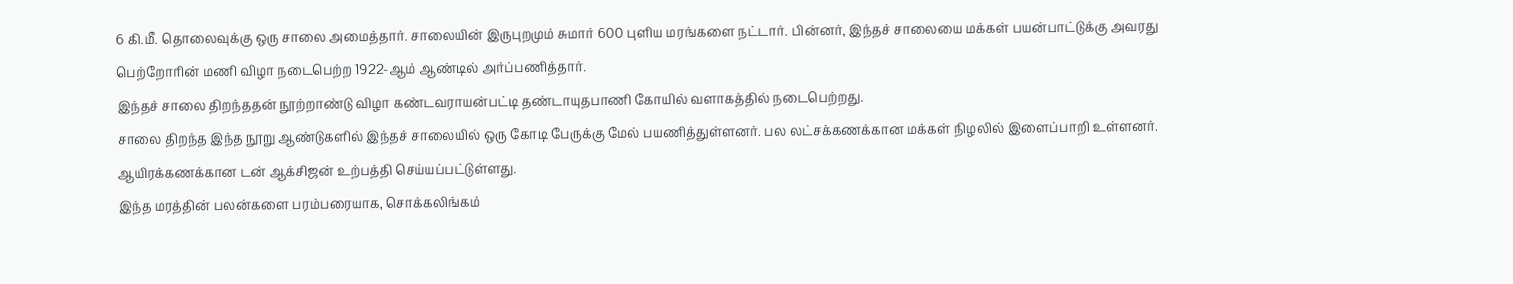6 கி.மீ. தொலைவுக்கு ஒரு சாலை அமைத்தார். சாலையின் இருபுறமும் சுமார் 600 புளிய மரங்களை நட்டார். பின்னர், இந்தச் சாலையை மக்கள் பயன்பாட்டுக்கு அவரது பெற்றோரின் மணி விழா நடைபெற்ற 1922-ஆம் ஆண்டில் அர்ப்பணித்தார்.
இந்தச் சாலை திறந்ததன் நூற்றாண்டு விழா கண்டவராயன்பட்டி தண்டாயுதபாணி கோயில் வளாகத்தில் நடைபெற்றது.
சாலை திறந்த இந்த நூறு ஆண்டுகளில் இந்தச் சாலையில் ஒரு கோடி பேருக்கு மேல் பயணித்துள்ளனர். பல லட்சக்கணக்கான மக்கள் நிழலில் இளைப்பாறி உள்ளனர். ஆயிரக்கணக்கான டன் ஆக்சிஜன் உற்பத்தி செய்யப்பட்டுள்ளது.
இந்த மரத்தின் பலன்களை பரம்பரையாக, சொக்கலிங்கம்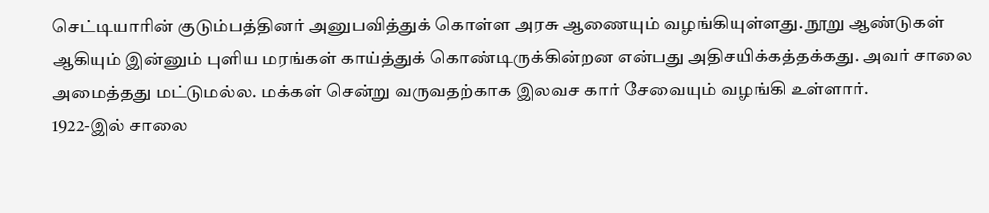செட்டியாரின் குடும்பத்தினர் அனுபவித்துக் கொள்ள அரசு ஆணையும் வழங்கியுள்ளது. நூறு ஆண்டுகள் ஆகியும் இன்னும் புளிய மரங்கள் காய்த்துக் கொண்டிருக்கின்றன என்பது அதிசயிக்கத்தக்கது. அவர் சாலை அமைத்தது மட்டுமல்ல. மக்கள் சென்று வருவதற்காக இலவச கார் சேவையும் வழங்கி உள்ளார்.
1922-இல் சாலை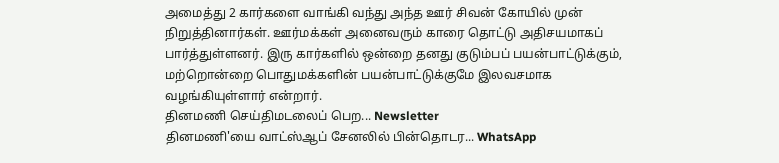அமைத்து 2 கார்களை வாங்கி வந்து அந்த ஊர் சிவன் கோயில் முன் நிறுத்தினார்கள். ஊர்மக்கள் அனைவரும் காரை தொட்டு அதிசயமாகப் பார்த்துள்ளனர். இரு கார்களில் ஒன்றை தனது குடும்பப் பயன்பாட்டுக்கும், மற்றொன்றை பொதுமக்களின் பயன்பாட்டுக்குமே இலவசமாக வழங்கியுள்ளார் என்றார்.
தினமணி செய்திமடலைப் பெற... Newsletter
தினமணி'யை வாட்ஸ்ஆப் சேனலில் பின்தொடர... WhatsApp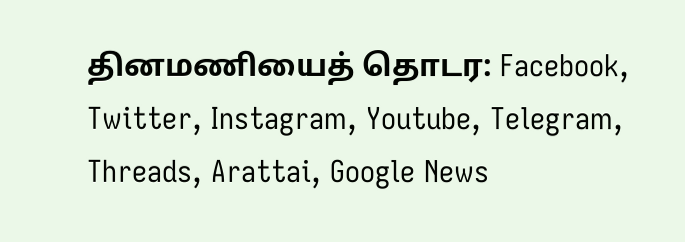தினமணியைத் தொடர: Facebook, Twitter, Instagram, Youtube, Telegram, Threads, Arattai, Google News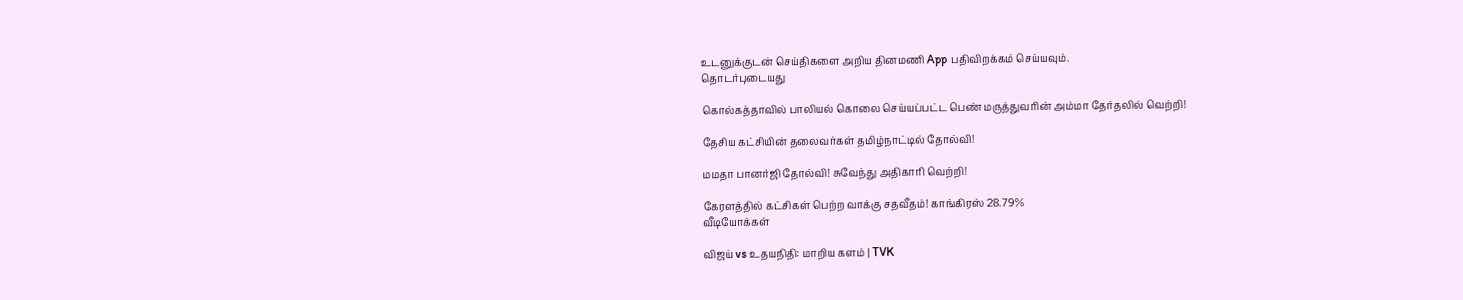உடனுக்குடன் செய்திகளை அறிய தினமணி App பதிவிறக்கம் செய்யவும்.
தொடர்புடையது

கொல்கத்தாவில் பாலியல் கொலை செய்யப்பட்ட பெண் மருத்துவரின் அம்மா தேர்தலில் வெற்றி!

தேசிய கட்சியின் தலைவர்கள் தமிழ்நாட்டில் தோல்வி!

மமதா பானர்ஜி தோல்வி! சுவேந்து அதிகாரி வெற்றி!

கேரளத்தில் கட்சிகள் பெற்ற வாக்கு சதவீதம்! காங்கிரஸ் 28.79%
வீடியோக்கள்

விஜய் vs உதயநிதி: மாறிய களம் | TVK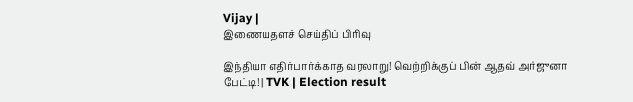Vijay |
இணையதளச் செய்திப் பிரிவு

இந்தியா எதிர்பார்க்காத வரலாறு! வெற்றிக்குப் பின் ஆதவ் அர்ஜுனா பேட்டி! | TVK | Election result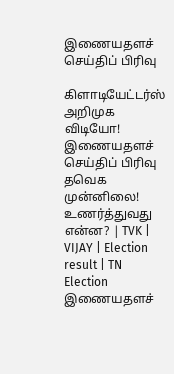இணையதளச் செய்திப் பிரிவு

கிளாடியேட்டர்ஸ் அறிமுக விடியோ!
இணையதளச் செய்திப் பிரிவு
தவெக முன்னிலை! உணர்த்துவது என்ன? | TVK | VIJAY | Election result | TN Election
இணையதளச்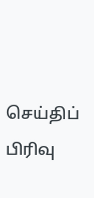செய்திப் பிரிவு